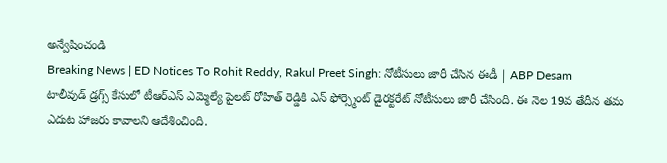అన్వేషించండి
Breaking News | ED Notices To Rohit Reddy, Rakul Preet Singh: నోటీసులు జారీ చేసిన ఈడీ | ABP Desam
టాలీవుడ్ డ్రగ్స్ కేసులో టీఆర్ఎస్ ఎమ్మెల్యే పైలట్ రోహిత్ రెడ్డికి ఎన్ ఫోర్స్మెంట్ డైరక్టరేట్ నోటీసులు జారీ చేసింది. ఈ నెల 19వ తేదీన తమ ఎదుట హాజరు కావాలని ఆదేశించింది.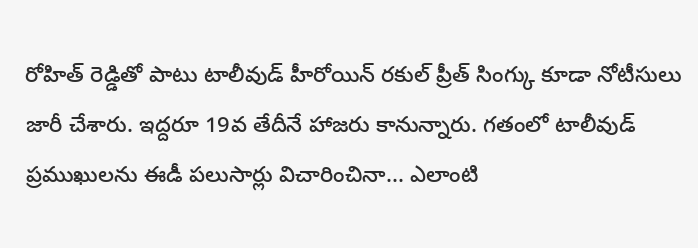రోహిత్ రెడ్డితో పాటు టాలీవుడ్ హీరోయిన్ రకుల్ ప్రీత్ సింగ్కు కూడా నోటీసులు జారీ చేశారు. ఇద్దరూ 19వ తేదీనే హాజరు కానున్నారు. గతంలో టాలీవుడ్ ప్రముఖులను ఈడీ పలుసార్లు విచారించినా... ఎలాంటి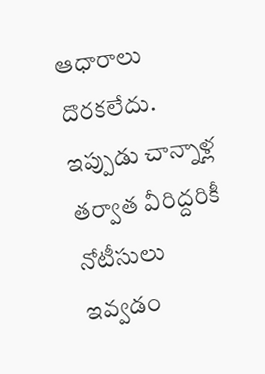ఆధారాలు దొరకలేదు. ఇప్పుడు చాన్నాళ్ల తర్వాత వీరిద్దరికీ నోటీసులు ఇవ్వడం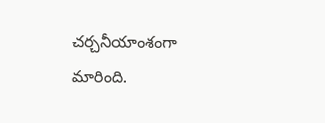చర్చనీయాంశంగా మారింది.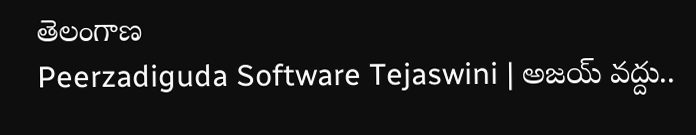తెలంగాణ
Peerzadiguda Software Tejaswini | అజయ్ వద్దు..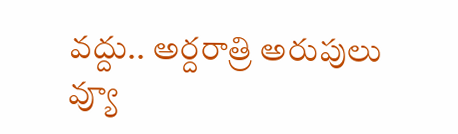వద్దు.. అర్దరాత్రి అరుపులు
వ్యూ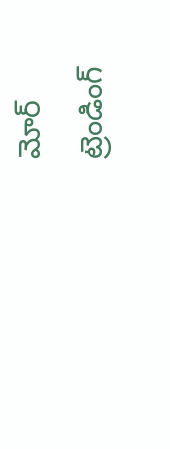మోర్
ట్రెండింగ్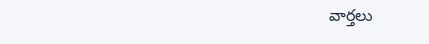వార్తలు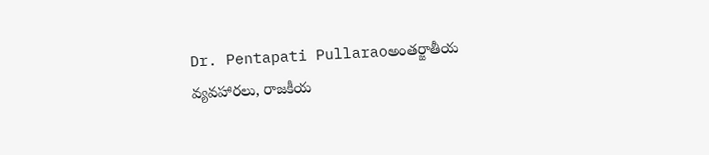Dr. Pentapati Pullaraoఅంతర్జాతీయ వ్యవహారలు, రాజకీయ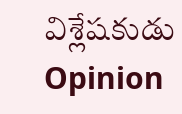విశ్లేషకుడు
Opinion